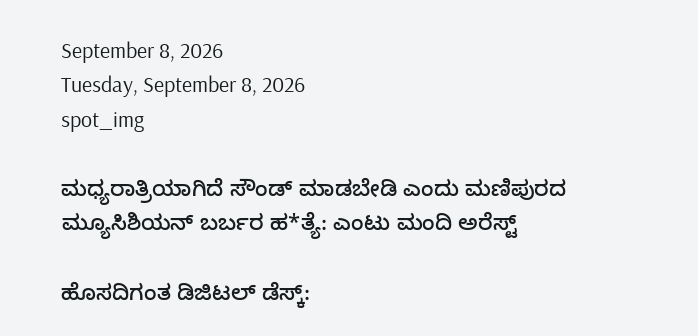September 8, 2026
Tuesday, September 8, 2026
spot_img

ಮಧ್ಯರಾತ್ರಿಯಾಗಿದೆ ಸೌಂಡ್‌ ಮಾಡಬೇಡಿ ಎಂದು ಮಣಿಪುರದ ಮ್ಯೂಸಿಶಿಯನ್‌ ಬರ್ಬರ ಹ*ತ್ಯೆ: ಎಂಟು ಮಂದಿ ಅರೆಸ್ಟ್‌

ಹೊಸದಿಗಂತ ಡಿಜಿಟಲ್‌ ಡೆಸ್ಕ್‌: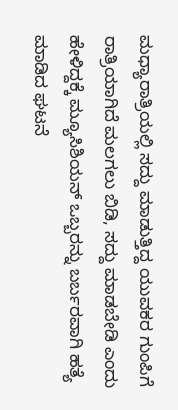ಮಧ್ಯಾರಾತ್ರಿಯಲ್ಲಿ ಸದ್ದು ಮಾಡುತ್ತಿದ್ದ ಯುವಕರ ಗುಂಪಿಗೆ ರಾತ್ರಿಯಾಗಿದೆ ಮಲಗಲು ಬಿಡಿ, ಸದ್ದು ಮಾಡಬೇಡಿ ಎಂದು ಹೇಳಿದ್ದಕ್ಕೆ ಮ್ಯೂಸಿಶಿಯನ್‌ ಒಬ್ಬರನ್ನು ಬರ್ಬರವಾಗಿ ಹತ್ಯೆ ಮಾಡಿದ ಘಟನೆ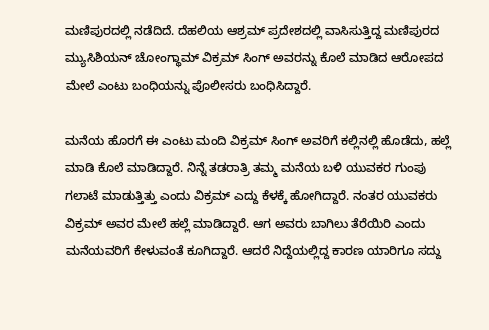ಮಣಿಪುರದಲ್ಲಿ ನಡೆದಿದೆ. ದೆಹಲಿಯ ಆಶ್ರಮ್‌ ಪ್ರದೇಶದಲ್ಲಿ ವಾಸಿಸುತ್ತಿದ್ದ ಮಣಿಪುರದ ಮ್ಯುಸಿಶಿಯನ್‌ ಚೋಂಗ್ಥಾಮ್‌ ವಿಕ್ರಮ್‌ ಸಿಂಗ್‌ ಅವರನ್ನು ಕೊಲೆ ಮಾಡಿದ ಆರೋಪದ ಮೇಲೆ ಎಂಟು ಬಂಧಿಯನ್ನು ಪೊಲೀಸರು ಬಂಧಿಸಿದ್ದಾರೆ.

ಮನೆಯ ಹೊರಗೆ ಈ ಎಂಟು ಮಂದಿ ವಿಕ್ರಮ್‌ ಸಿಂಗ್‌ ಅವರಿಗೆ ಕಲ್ಲಿನಲ್ಲಿ ಹೊಡೆದು, ಹಲ್ಲೆ ಮಾಡಿ ಕೊಲೆ ಮಾಡಿದ್ದಾರೆ. ನಿನ್ನೆ ತಡರಾತ್ರಿ ತಮ್ಮ ಮನೆಯ ಬಳಿ ಯುವಕರ ಗುಂಪು ಗಲಾಟೆ ಮಾಡುತ್ತಿತ್ತು ಎಂದು ವಿಕ್ರಮ್‌ ಎದ್ದು ಕೆಳಕ್ಕೆ ಹೋಗಿದ್ದಾರೆ. ನಂತರ ಯುವಕರು ವಿಕ್ರಮ್‌ ಅವರ ಮೇಲೆ ಹಲ್ಲೆ ಮಾಡಿದ್ದಾರೆ. ಆಗ ಅವರು ಬಾಗಿಲು ತೆರೆಯಿರಿ ಎಂದು ಮನೆಯವರಿಗೆ ಕೇಳುವಂತೆ ಕೂಗಿದ್ದಾರೆ. ಆದರೆ ನಿದ್ದೆಯಲ್ಲಿದ್ದ ಕಾರಣ ಯಾರಿಗೂ ಸದ್ದು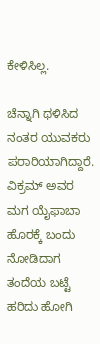ಕೇಳಿಸಿಲ್ಲ.

ಚೆನ್ನಾಗಿ ಥಳಿಸಿದ ನಂತರ ಯುವಕರು ಪರಾರಿಯಾಗಿದ್ದಾರೆ. ವಿಕ್ರಮ್‌ ಅವರ ಮಗ ಯೈಫಾಬಾ ಹೊರಕ್ಕೆ ಬಂದು ನೋಡಿದಾಗ ತಂದೆಯ ಬಟ್ಟೆ ಹರಿದು ಹೋಗಿ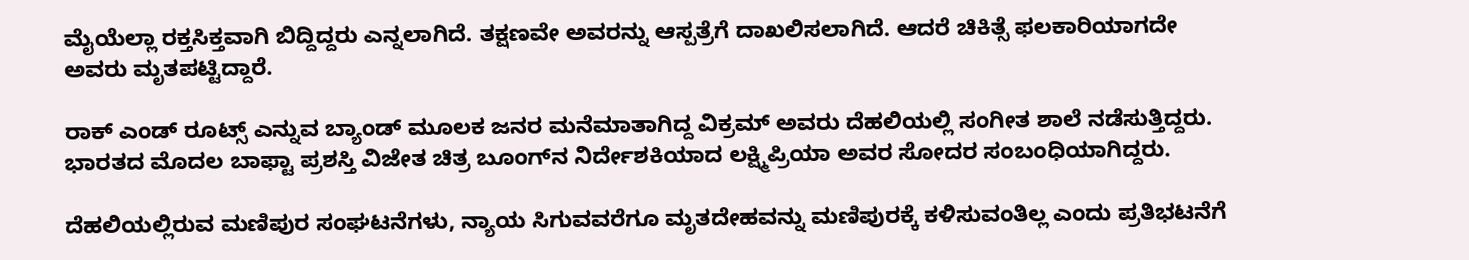ಮೈಯೆಲ್ಲಾ ರಕ್ತಸಿಕ್ತವಾಗಿ ಬಿದ್ದಿದ್ದರು ಎನ್ನಲಾಗಿದೆ. ತಕ್ಷಣವೇ ಅವರನ್ನು ಆಸ್ಪತ್ರೆಗೆ ದಾಖಲಿಸಲಾಗಿದೆ. ಆದರೆ ಚಿಕಿತ್ಸೆ ಫಲಕಾರಿಯಾಗದೇ ಅವರು ಮೃತಪಟ್ಟಿದ್ದಾರೆ.

ರಾಕ್‌ ಎಂಡ್‌ ರೂಟ್ಸ್‌ ಎನ್ನುವ ಬ್ಯಾಂಡ್‌ ಮೂಲಕ ಜನರ ಮನೆಮಾತಾಗಿದ್ದ ವಿಕ್ರಮ್‌ ಅವರು ದೆಹಲಿಯಲ್ಲಿ ಸಂಗೀತ ಶಾಲೆ ನಡೆಸುತ್ತಿದ್ದರು. ಭಾರತದ ಮೊದಲ ಬಾಫ್ಟಾ ಪ್ರಶಸ್ತಿ ವಿಜೇತ ಚಿತ್ರ ಬೂಂಗ್‌ನ ನಿರ್ದೇಶಕಿಯಾದ ಲಕ್ಷ್ಮಿಪ್ರಿಯಾ ಅವರ ಸೋದರ ಸಂಬಂಧಿಯಾಗಿದ್ದರು.

ದೆಹಲಿಯಲ್ಲಿರುವ ಮಣಿಪುರ ಸಂಘಟನೆಗಳು, ನ್ಯಾಯ ಸಿಗುವವರೆಗೂ ಮೃತದೇಹವನ್ನು ಮಣಿಪುರಕ್ಕೆ ಕಳಿಸುವಂತಿಲ್ಲ ಎಂದು ಪ್ರತಿಭಟನೆಗೆ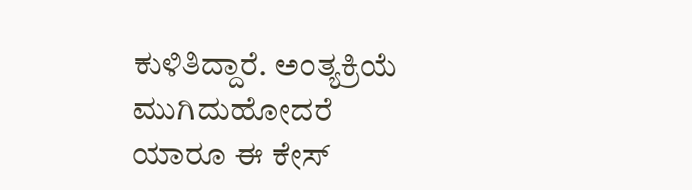ಕುಳಿತಿದ್ದಾರೆ. ಅಂತ್ಯಕ್ರಿಯೆ ಮುಗಿದುಹೋದರೆ ಯಾರೂ ಈ ಕೇಸ್‌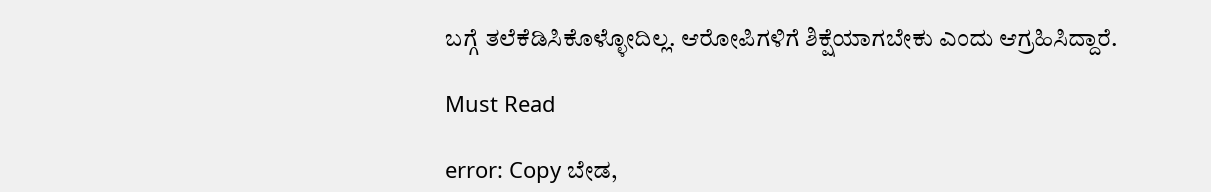ಬಗ್ಗೆ ತಲೆಕೆಡಿಸಿಕೊಳ್ಳೋದಿಲ್ಲ. ಆರೋಪಿಗಳಿಗೆ ಶಿಕ್ಷೆಯಾಗಬೇಕು ಎಂದು ಆಗ್ರಹಿಸಿದ್ದಾರೆ.

Must Read

error: Copy ಬೇಡ,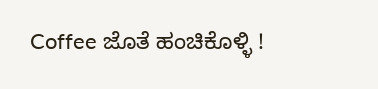Coffee ಜೊತೆ ಹಂಚಿಕೊಳ್ಳಿ !